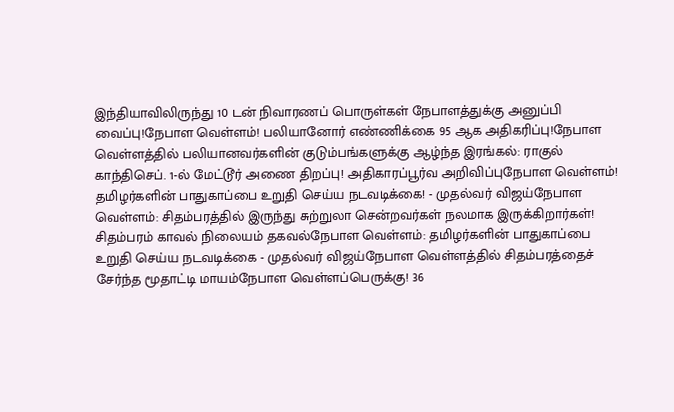இந்தியாவிலிருந்து 10 டன் நிவாரணப் பொருள்கள் நேபாளத்துக்கு அனுப்பி வைப்பு!நேபாள வெள்ளம்! பலியானோர் எண்ணிக்கை 95 ஆக அதிகரிப்பு!நேபாள வெள்ளத்தில் பலியானவர்களின் குடும்பங்களுக்கு ஆழ்ந்த இரங்கல்: ராகுல் காந்திசெப். 1-ல் மேட்டூர் அணை திறப்பு! அதிகாரப்பூர்வ அறிவிப்புநேபாள வெள்ளம்! தமிழர்களின் பாதுகாப்பை உறுதி செய்ய நடவடிக்கை! - முதல்வர் விஜய்நேபாள வெள்ளம்: சிதம்பரத்தில் இருந்து சுற்றுலா சென்றவர்கள் நலமாக இருக்கிறார்கள்! சிதம்பரம் காவல் நிலையம் தகவல்நேபாள வெள்ளம்: தமிழர்களின் பாதுகாப்பை உறுதி செய்ய நடவடிக்கை - முதல்வர் விஜய்நேபாள வெள்ளத்தில் சிதம்பரத்தைச் சேர்ந்த மூதாட்டி மாயம்நேபாள வெள்ளப்பெருக்கு! 36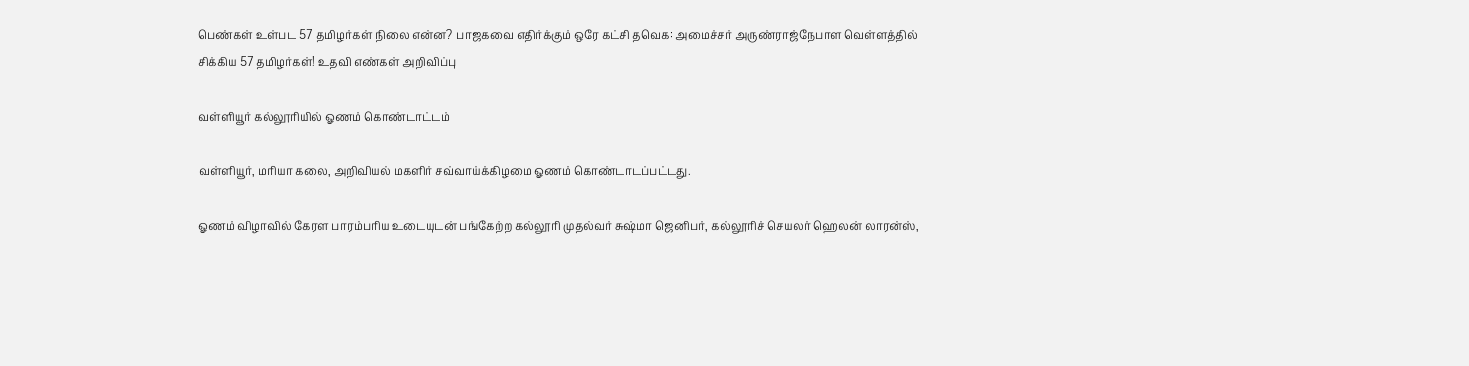பெண்கள் உள்பட 57 தமிழர்கள் நிலை என்ன? பாஜகவை எதிர்க்கும் ஒரே கட்சி தவெக: அமைச்சர் அருண்ராஜ்நேபாள வெள்ளத்தில் சிக்கிய 57 தமிழர்கள்! உதவி எண்கள் அறிவிப்பு

வள்ளியூர் கல்லூரியில் ஓணம் கொண்டாட்டம்

வள்ளியூர், மரியா கலை, அறிவியல் மகளிர் சவ்வாய்க்கிழமை ஓணம் கொண்டாடப்பட்டது.

ஓணம் விழாவில் கேரள பாரம்பரிய உடையுடன் பங்கேற்ற கல்லூரி முதல்வர் சுஷ்மா ஜெனிபர், கல்லூரிச் செயலர் ஹெலன் லாரன்ஸ்,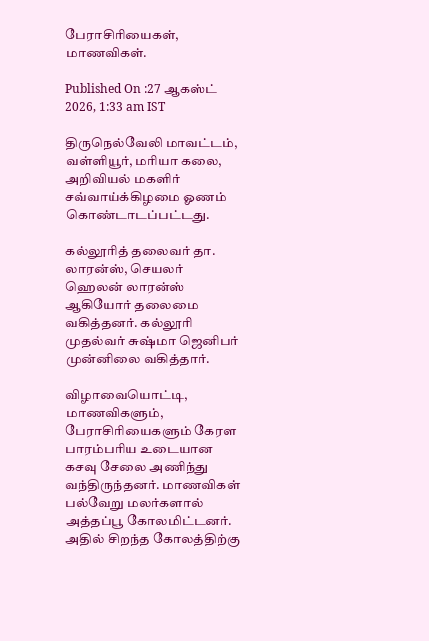பேராசிரியைகள், மாணவிகள்.

Published On :27 ஆகஸ்ட் 2026, 1:33 am IST

திருநெல்வேலி மாவட்டம், வள்ளியூர், மரியா கலை, அறிவியல் மகளிர் சவ்வாய்க்கிழமை ஓணம் கொண்டாடப்பட்டது.

கல்லூரித் தலைவர் தா. லாரன்ஸ், செயலர் ஹெலன் லாரன்ஸ் ஆகியோர் தலைமை வகித்தனர். கல்லூரி முதல்வர் சுஷ்மா ஜெனிபர் முன்னிலை வகித்தார்.

விழாவையொட்டி, மாணவிகளும், பேராசிரியைகளும் கேரள பாரம்பரிய உடையான கசவு சேலை அணிந்து வந்திருந்தனர். மாணவிகள் பல்வேறு மலர்களால் அத்தப்பூ கோலமிட்டனர். அதில் சிறந்த கோலத்திற்கு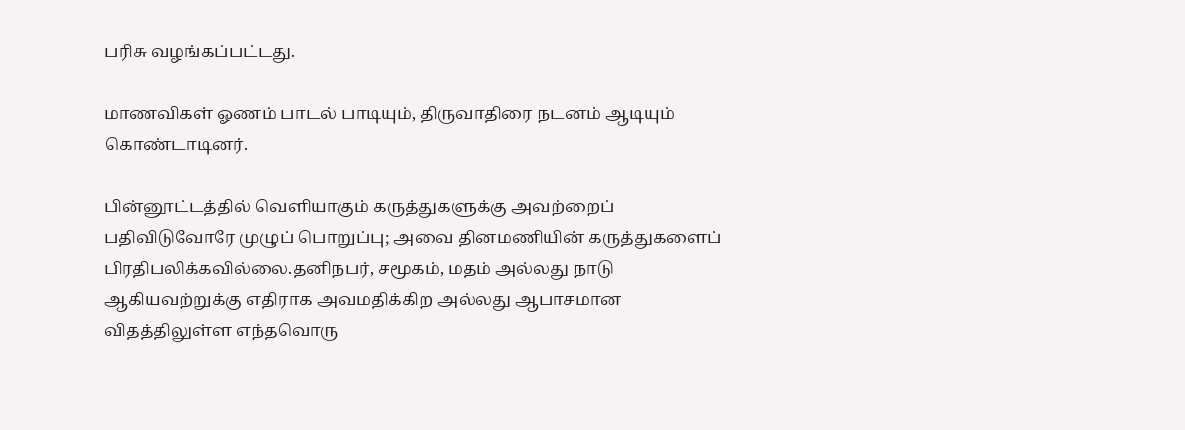பரிசு வழங்கப்பட்டது.

மாணவிகள் ஓணம் பாடல் பாடியும், திருவாதிரை நடனம் ஆடியும் கொண்டாடினர்.

பின்னூட்டத்தில் வெளியாகும் கருத்துகளுக்கு அவற்றைப் பதிவிடுவோரே முழுப் பொறுப்பு; அவை தினமணியின் கருத்துகளைப் பிரதிபலிக்கவில்லை.தனிநபர், சமூகம், மதம் அல்லது நாடு ஆகியவற்றுக்கு எதிராக அவமதிக்கிற அல்லது ஆபாசமான விதத்திலுள்ள எந்தவொரு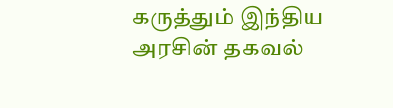கருத்தும் இந்திய அரசின் தகவல்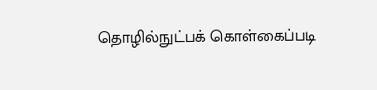தொழில்நுட்பக் கொள்கைப்படி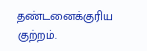தண்டனைக்குரிய குற்றம்.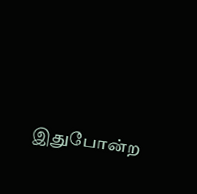இதுபோன்ற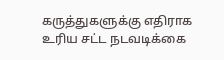கருத்துகளுக்கு எதிராக உரிய சட்ட நடவடிக்கை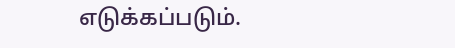எடுக்கப்படும்.